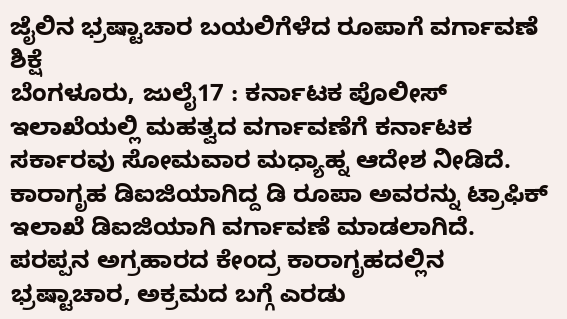ಜೈಲಿನ ಭ್ರಷ್ಟಾಚಾರ ಬಯಲಿಗೆಳೆದ ರೂಪಾಗೆ ವರ್ಗಾವಣೆ ಶಿಕ್ಷೆ
ಬೆಂಗಳೂರು, ಜುಲೈ17 : ಕರ್ನಾಟಕ ಪೊಲೀಸ್ ಇಲಾಖೆಯಲ್ಲಿ ಮಹತ್ವದ ವರ್ಗಾವಣೆಗೆ ಕರ್ನಾಟಕ ಸರ್ಕಾರವು ಸೋಮವಾರ ಮಧ್ಯಾಹ್ನ ಆದೇಶ ನೀಡಿದೆ. ಕಾರಾಗೃಹ ಡಿಐಜಿಯಾಗಿದ್ದ ಡಿ ರೂಪಾ ಅವರನ್ನು ಟ್ರಾಫಿಕ್ ಇಲಾಖೆ ಡಿಐಜಿಯಾಗಿ ವರ್ಗಾವಣೆ ಮಾಡಲಾಗಿದೆ.
ಪರಪ್ಪನ ಅಗ್ರಹಾರದ ಕೇಂದ್ರ ಕಾರಾಗೃಹದಲ್ಲಿನ ಭ್ರಷ್ಟಾಚಾರ, ಅಕ್ರಮದ ಬಗ್ಗೆ ಎರಡು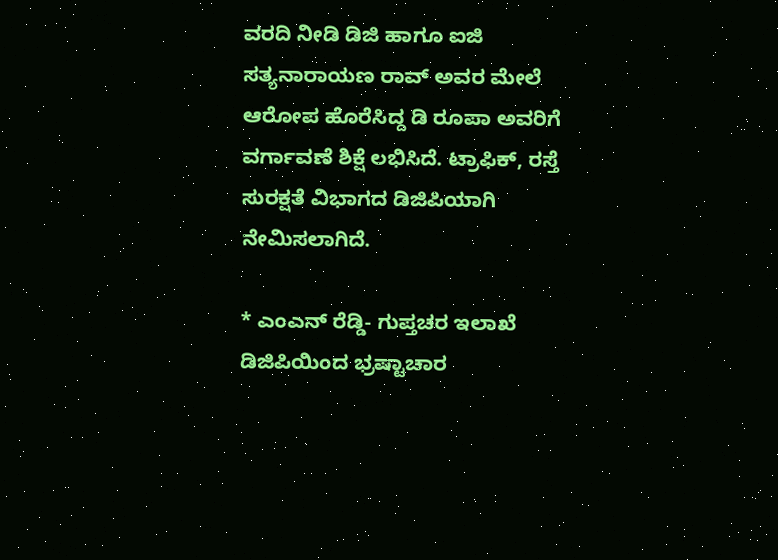ವರದಿ ನೀಡಿ ಡಿಜಿ ಹಾಗೂ ಐಜಿ ಸತ್ಯನಾರಾಯಣ ರಾವ್ ಅವರ ಮೇಲೆ ಆರೋಪ ಹೊರೆಸಿದ್ದ ಡಿ ರೂಪಾ ಅವರಿಗೆ ವರ್ಗಾವಣೆ ಶಿಕ್ಷೆ ಲಭಿಸಿದೆ. ಟ್ರಾಫಿಕ್, ರಸ್ತೆ ಸುರಕ್ಷತೆ ವಿಭಾಗದ ಡಿಜಿಪಿಯಾಗಿ ನೇಮಿಸಲಾಗಿದೆ.

* ಎಂಎನ್ ರೆಡ್ಡಿ- ಗುಪ್ತಚರ ಇಲಾಖೆ ಡಿಜಿಪಿಯಿಂದ ಭ್ರಷ್ಟಾಚಾರ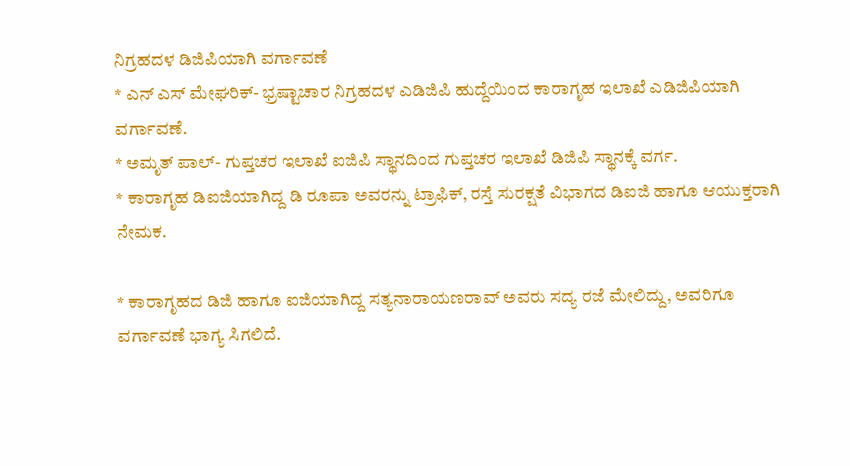ನಿಗ್ರಹದಳ ಡಿಜಿಪಿಯಾಗಿ ವರ್ಗಾವಣೆ
* ಎನ್ ಎಸ್ ಮೇಘರಿಕ್- ಭ್ರಷ್ಟಾಚಾರ ನಿಗ್ರಹದಳ ಎಡಿಜಿಪಿ ಹುದ್ದೆಯಿಂದ ಕಾರಾಗೃಹ ಇಲಾಖೆ ಎಡಿಜಿಪಿಯಾಗಿ ವರ್ಗಾವಣೆ.
* ಅಮೃತ್ ಪಾಲ್- ಗುಪ್ತಚರ ಇಲಾಖೆ ಐಜಿಪಿ ಸ್ಥಾನದಿಂದ ಗುಪ್ತಚರ ಇಲಾಖೆ ಡಿಜಿಪಿ ಸ್ಥಾನಕ್ಕೆ ವರ್ಗ.
* ಕಾರಾಗೃಹ ಡಿಐಜಿಯಾಗಿದ್ದ ಡಿ ರೂಪಾ ಅವರನ್ನು ಟ್ರಾಫಿಕ್, ರಸ್ತೆ ಸುರಕ್ಷತೆ ವಿಭಾಗದ ಡಿಐಜಿ ಹಾಗೂ ಆಯುಕ್ತರಾಗಿ ನೇಮಕ.

* ಕಾರಾಗೃಹದ ಡಿಜಿ ಹಾಗೂ ಐಜಿಯಾಗಿದ್ದ ಸತ್ಯನಾರಾಯಣರಾವ್ ಅವರು ಸದ್ಯ ರಜೆ ಮೇಲಿದ್ದು, ಅವರಿಗೂ ವರ್ಗಾವಣೆ ಭಾಗ್ಯ ಸಿಗಲಿದೆ.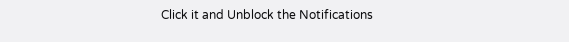Click it and Unblock the Notifications